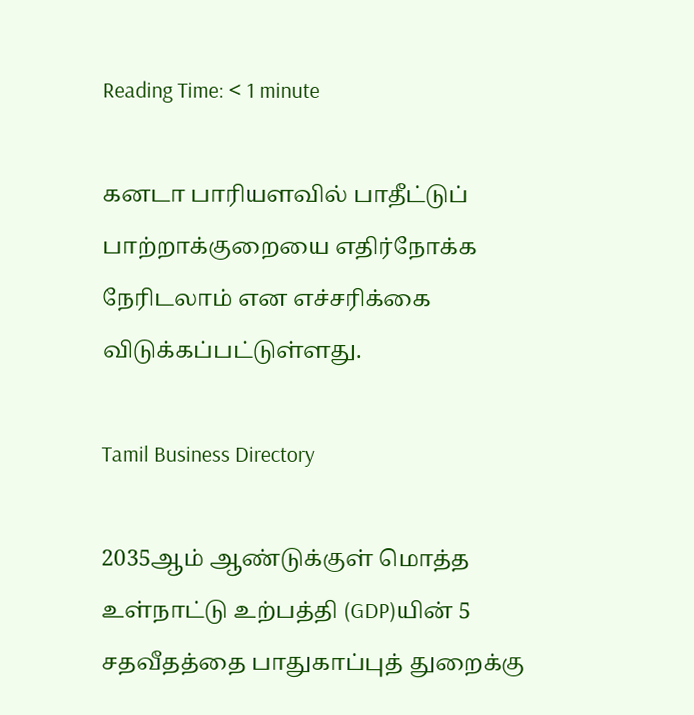Reading Time: < 1 minute

கனடா பாரியளவில் பாதீட்டுப் பாற்றாக்குறையை எதிர்நோக்க நேரிடலாம் என எச்சரிக்கை விடுக்கப்பட்டுள்ளது.

Tamil Business Directory

2035ஆம் ஆண்டுக்குள் மொத்த உள்நாட்டு உற்பத்தி (GDP)யின் 5 சதவீதத்தை பாதுகாப்புத் துறைக்கு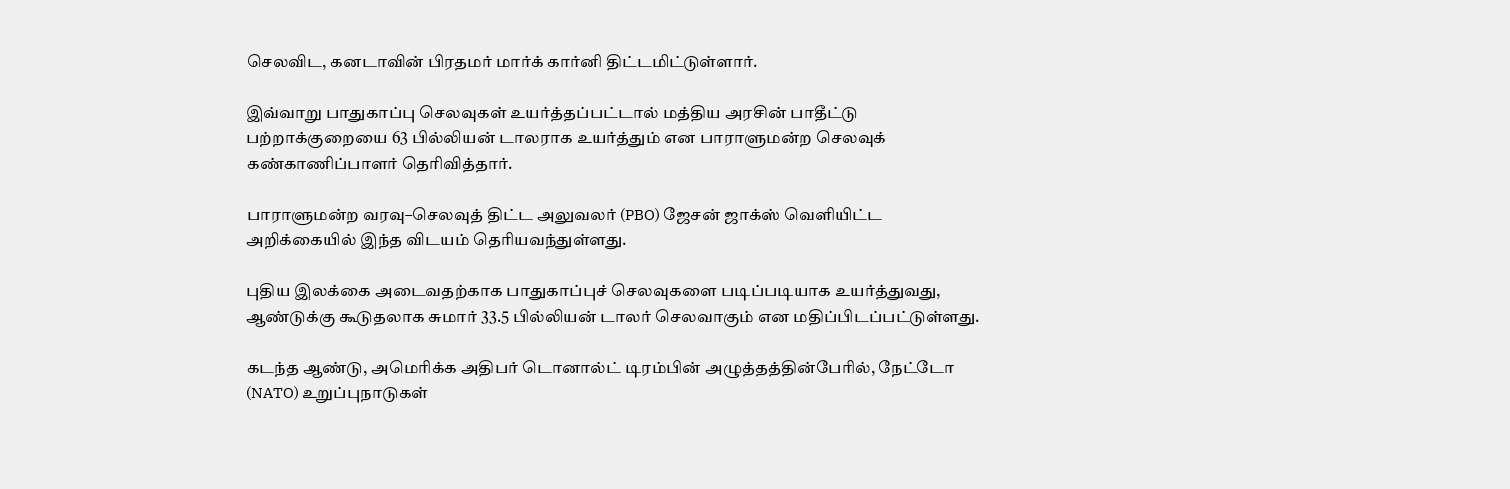செலவிட, கனடாவின் பிரதமர் மார்க் கார்னி திட்டமிட்டுள்ளார்.

இவ்வாறு பாதுகாப்பு செலவுகள் உயர்த்தப்பட்டால் மத்திய அரசின் பாதீட்டு பற்றாக்குறையை 63 பில்லியன் டாலராக உயர்த்தும் என பாராளுமன்ற செலவுக் கண்காணிப்பாளர் தெரிவித்தார்.

பாராளுமன்ற வரவு–செலவுத் திட்ட அலுவலர் (PBO) ஜேசன் ஜாக்ஸ் வெளியிட்ட அறிக்கையில் இந்த விடயம் தெரியவந்துள்ளது.

புதிய இலக்கை அடைவதற்காக பாதுகாப்புச் செலவுகளை படிப்படியாக உயர்த்துவது, ஆண்டுக்கு கூடுதலாக சுமார் 33.5 பில்லியன் டாலர் செலவாகும் என மதிப்பிடப்பட்டுள்ளது.

கடந்த ஆண்டு, அமெரிக்க அதிபர் டொனால்ட் டிரம்பின் அழுத்தத்தின்பேரில், நேட்டோ (NATO) உறுப்புநாடுகள்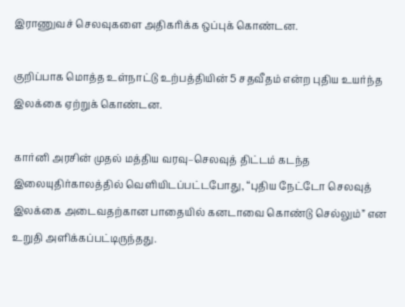இராணுவச் செலவுகளை அதிகரிக்க ஒப்புக் கொண்டன.

குறிப்பாக மொத்த உள்நாட்டு உற்பத்தியின் 5 சதவீதம் என்ற புதிய உயர்ந்த இலக்கை ஏற்றுக் கொண்டன.

கார்னி அரசின் முதல் மத்திய வரவு–செலவுத் திட்டம் கடந்த இலையுதிர்காலத்தில் வெளியிடப்பட்டபோது, “புதிய நேட்டோ செலவுத் இலக்கை அடைவதற்கான பாதையில் கனடாவை கொண்டு செல்லும்” என உறுதி அளிக்கப்பட்டிருந்தது.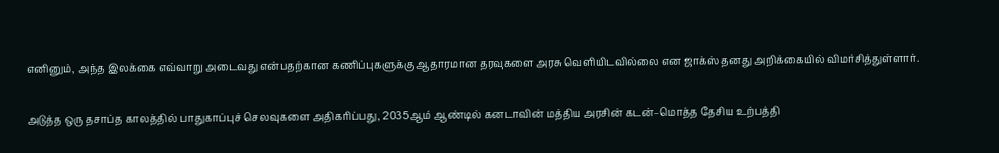எனினும், அந்த இலக்கை எவ்வாறு அடைவது என்பதற்கான கணிப்புகளுக்கு ஆதாரமான தரவுகளை அரசு வெளியிடவில்லை என ஜாக்ஸ் தனது அறிக்கையில் விமர்சித்துள்ளார்.

அடுத்த ஒரு தசாப்த காலத்தில் பாதுகாப்புச் செலவுகளை அதிகரிப்பது, 2035ஆம் ஆண்டில் கனடாவின் மத்திய அரசின் கடன்–மொத்த தேசிய உற்பத்தி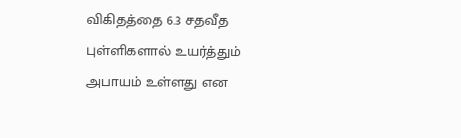விகிதத்தை 6.3 சதவீத புள்ளிகளால் உயர்த்தும் அபாயம் உள்ளது என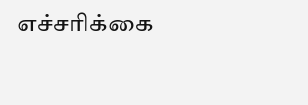எச்சரிக்கை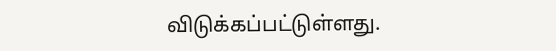விடுக்கப்பட்டுள்ளது.